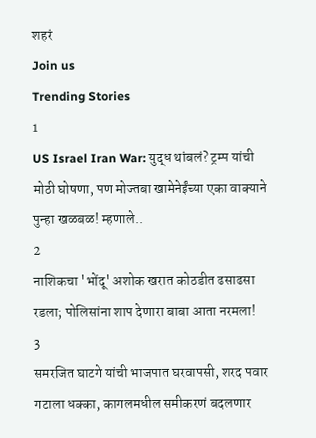शहरं
Join us
Trending Stories
1
US Israel Iran War: युद्ध थांबलं? ट्रम्प यांची मोठी घोषणा, पण मोज्तबा खामेनेईंच्या एका वाक्याने पुन्हा खळबळ! म्हणाले..
2
नाशिकचा 'भोंदू' अशोक खरात कोठडीत ढसाढसा रडला; पोलिसांना शाप देणारा बाबा आता नरमला!
3
समरजित घाटगे यांची भाजपात घरवापसी, शरद पवार गटाला धक्का, कागलमधील समीकरणं बदलणार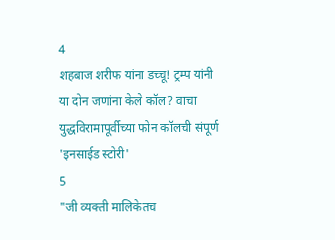4
शहबाज शरीफ यांना डच्चू! ट्रम्प यांनी या दोन जणांना केले कॉल? वाचा युद्धविरामापूर्वीच्या फोन कॉलची संपूर्ण 'इनसाईड स्टोरी'
5
"जी व्यक्ती मालिकेतच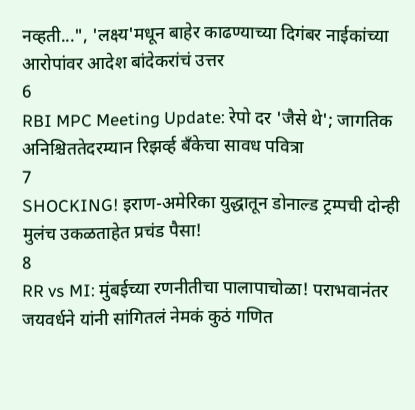नव्हती...", 'लक्ष्य'मधून बाहेर काढण्याच्या दिगंबर नाईकांच्या आरोपांवर आदेश बांदेकरांचं उत्तर
6
RBI MPC Meeting Update: रेपो दर 'जैसे थे'; जागतिक अनिश्चिततेदरम्यान रिझर्व्ह बँकेचा सावध पवित्रा
7
SHOCKING! इराण-अमेरिका युद्धातून डोनाल्ड ट्रम्पची दोन्ही मुलंच उकळताहेत प्रचंड पैसा!
8
RR vs MI: मुंबईच्या रणनीतीचा पालापाचोळा! पराभवानंतर जयवर्धने यांनी सांगितलं नेमकं कुठं गणित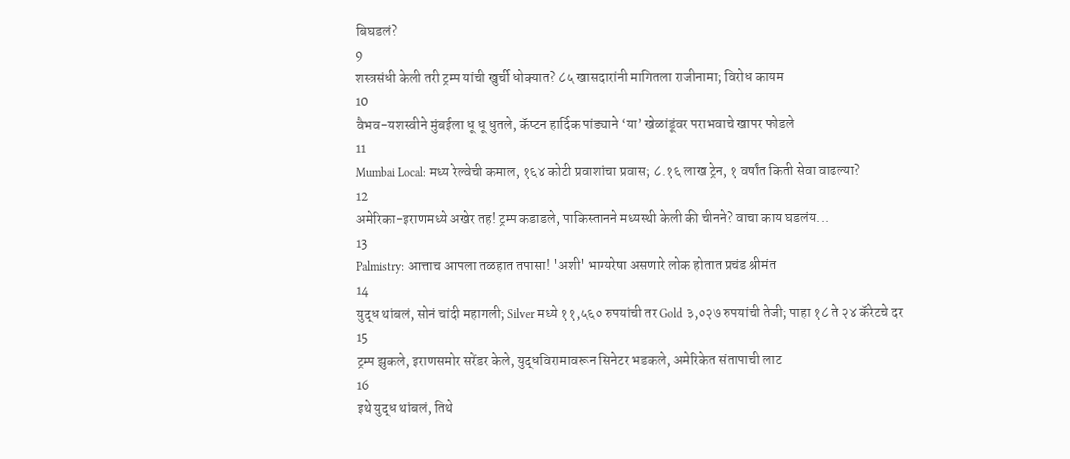बिघडलं?
9
शस्त्रसंधी केली तरी ट्रम्प यांची खुर्ची धोक्यात? ८५ खासदारांनी मागितला राजीनामा; विरोध कायम
10
वैभव-यशस्वीने मुंबईला धू धू धुतले, कॅप्टन हार्दिक पांड्याने ‘या’ खेळांडूंवर पराभवाचे खापर फोडले
11
Mumbai Local: मध्य रेल्वेची कमाल, १६४ कोटी प्रवाशांचा प्रवास; ८.१६ लाख ट्रेन, १ वर्षांत किती सेवा वाढल्या?
12
अमेरिका-इराणमध्ये अखेर तह! ट्रम्प कडाडले, पाकिस्तानने मध्यस्थी केली की चीनने? वाचा काय घडलंय...
13
Palmistry: आत्ताच आपला तळहात तपासा! 'अशी' भाग्यरेषा असणारे लोक होतात प्रचंड श्रीमंत
14
युद्ध थांबलं, सोनं चांदी महागली; Silver मध्ये ११,५६० रुपयांची तर Gold ३,०२७ रुपयांची तेजी; पाहा १८ ते २४ कॅरेटचे दर
15
ट्रम्प झुकले, इराणसमोर सरेंडर केले, युद्धविरामावरून सिनेटर भडकले, अमेरिकेत संतापाची लाट
16
इथे युद्ध थांबलं, तिथे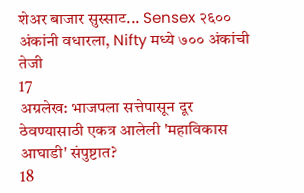शेअर बाजार सुस्साट... Sensex २६०० अंकांनी वधारला, Nifty मध्ये ७०० अंकांची तेजी
17
अग्रलेख: भाजपला सत्तेपासून दूर ठेवण्यासाठी एकत्र आलेली 'महाविकास आघाडी' संपुष्टात?
18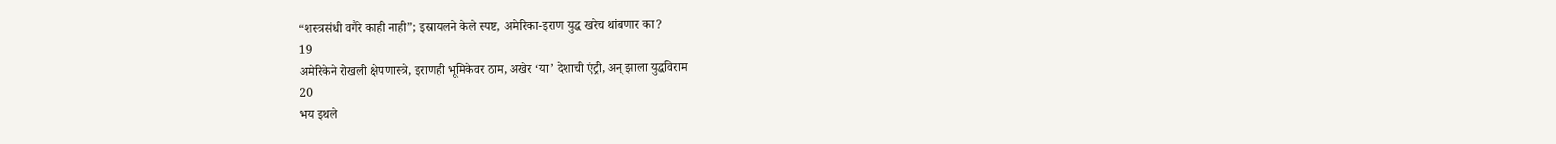“शस्त्रसंधी वगैरे काही नाही”; इस्रायलने केले स्पष्ट, अमेरिका-इराण युद्ध खरेच थांबणार का?
19
अमेरिकेने रोखली क्षेपणास्त्रे, इराणही भूमिकेवर ठाम, अखेर ‘या’ देशाची एंट्री, अन् झाला युद्धविराम
20
भय इथले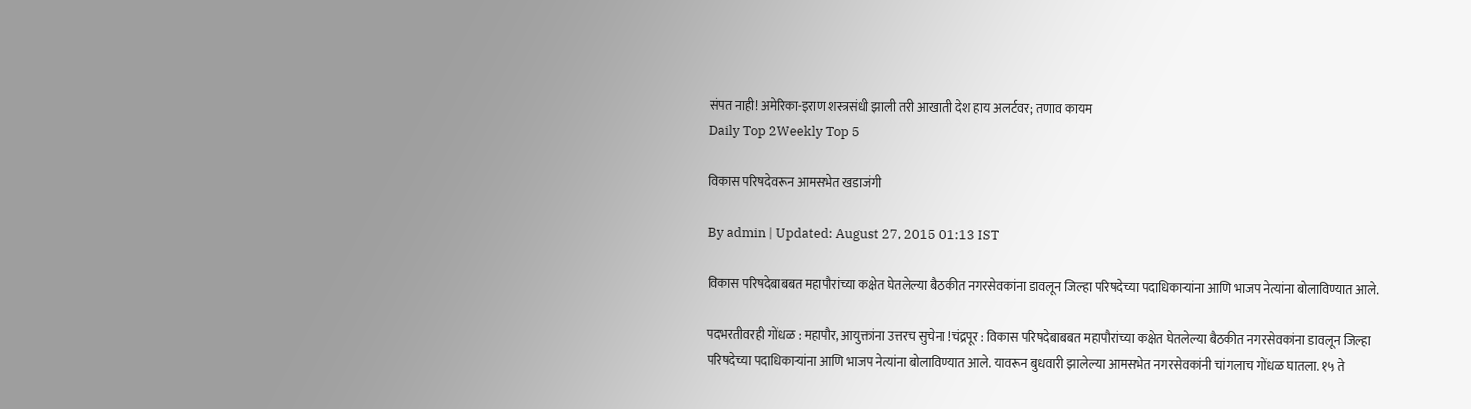संपत नाही! अमेरिका-इराण शस्त्रसंधी झाली तरी आखाती देश हाय अलर्टवर; तणाव कायम
Daily Top 2Weekly Top 5

विकास परिषदेवरून आमसभेत खडाजंगी

By admin | Updated: August 27, 2015 01:13 IST

विकास परिषदेबाबबत महापौरांच्या कक्षेत घेतलेल्या बैठकीत नगरसेवकांना डावलून जिल्हा परिषदेच्या पदाधिकाऱ्यांना आणि भाजप नेत्यांना बोलाविण्यात आले.

पदभरतीवरही गोंधळ : महापौर, आयुक्तांना उत्तरच सुचेना !चंद्रपूर : विकास परिषदेबाबबत महापौरांच्या कक्षेत घेतलेल्या बैठकीत नगरसेवकांना डावलून जिल्हा परिषदेच्या पदाधिकाऱ्यांना आणि भाजप नेत्यांना बोलाविण्यात आले. यावरून बुधवारी झालेल्या आमसभेत नगरसेवकांनी चांगलाच गोंधळ घातला. १५ ते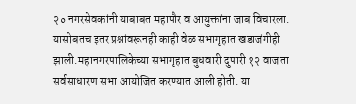२० नगरसेवकांनी याबाबत महापौर व आयुक्तांना जाब विचारला. यासोबतच इतर प्रश्नांवरूनही काही वेळ सभागृहात खडाजंगीही झाली.महानगरपालिकेच्या सभागृहात बुधवारी दुपारी १२ वाजता सर्वसाधारण सभा आयोजित करण्यात आली होती. या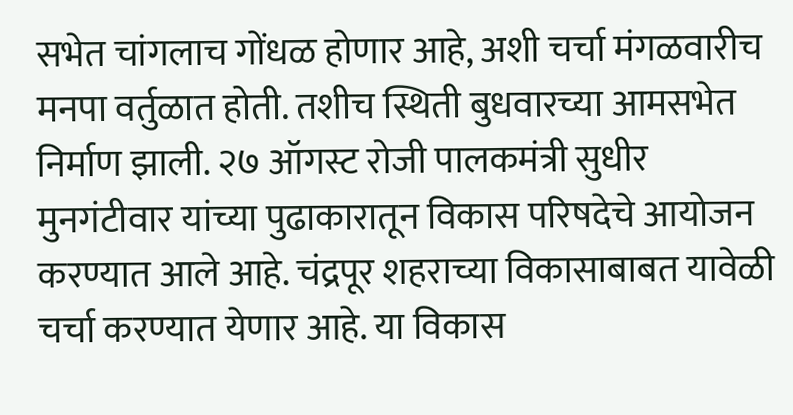सभेत चांगलाच गोंधळ होणार आहे, अशी चर्चा मंगळवारीच मनपा वर्तुळात होती. तशीच स्थिती बुधवारच्या आमसभेत निर्माण झाली. २७ ऑगस्ट रोजी पालकमंत्री सुधीर मुनगंटीवार यांच्या पुढाकारातून विकास परिषदेचे आयोजन करण्यात आले आहे. चंद्रपूर शहराच्या विकासाबाबत यावेळी चर्चा करण्यात येणार आहे. या विकास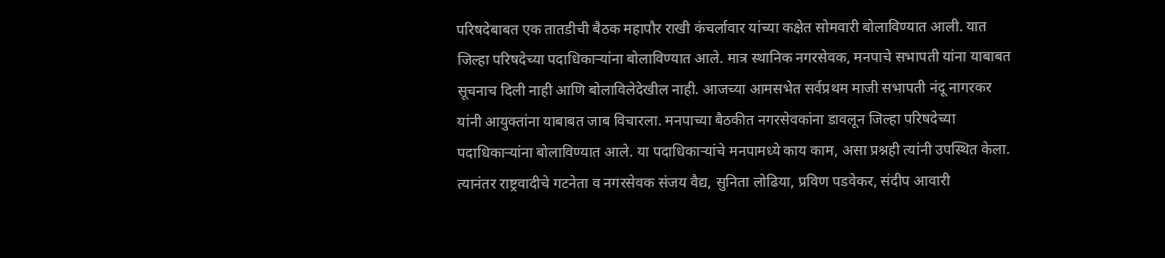परिषदेबाबत एक तातडीची बैठक महापौर राखी कंचर्लावार यांच्या कक्षेत सोमवारी बोलाविण्यात आली. यात जिल्हा परिषदेच्या पदाधिकाऱ्यांना बोलाविण्यात आले. मात्र स्थानिक नगरसेवक, मनपाचे सभापती यांना याबाबत सूचनाच दिली नाही आणि बोलाविलेदेखील नाही. आजच्या आमसभेत सर्वप्रथम माजी सभापती नंदू नागरकर यांनी आयुक्तांना याबाबत जाब विचारला. मनपाच्या बैठकीत नगरसेवकांना डावलून जिल्हा परिषदेच्या पदाधिकाऱ्यांना बोलाविण्यात आले. या पदाधिकाऱ्यांचे मनपामध्ये काय काम, असा प्रश्नही त्यांनी उपस्थित केला. त्यानंतर राष्ट्रवादीचे गटनेता व नगरसेवक संजय वैद्य, सुनिता लोढिया, प्रविण पडवेकर, संदीप आवारी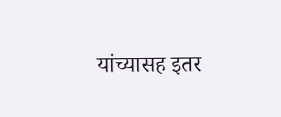यांच्यासह इतर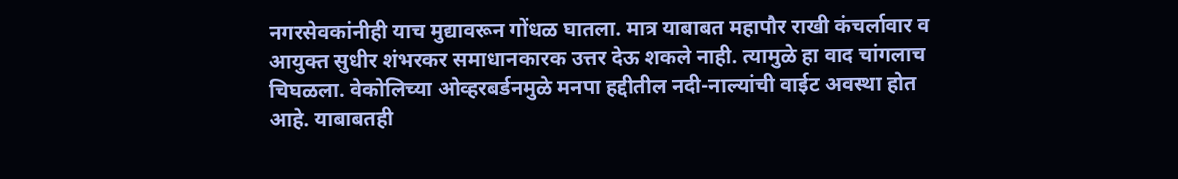नगरसेवकांनीही याच मुद्यावरून गोंधळ घातला. मात्र याबाबत महापौर राखी कंचर्लावार व आयुक्त सुधीर शंभरकर समाधानकारक उत्तर देऊ शकले नाही. त्यामुळे हा वाद चांगलाच चिघळला. वेकोलिच्या ओव्हरबर्डनमुळे मनपा हद्दीतील नदी-नाल्यांची वाईट अवस्था होत आहे. याबाबतही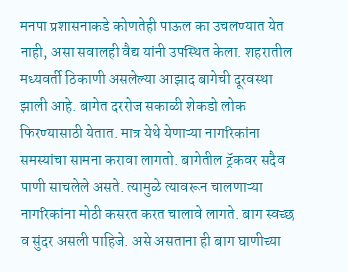मनपा प्रशासनाकडे कोणतेही पाऊल का उचलण्यात येत नाही, असा सवालही वैद्य यांनी उपस्थित केला. शहरातील मध्यवर्ती ठिकाणी असलेल्या आझाद बागेची दूरवस्था झाली आहे. बागेत दररोज सकाळी शेकडो लोक फिरण्यासाठी येतात. मात्र येथे येणाऱ्या नागरिकांना समस्यांचा सामना करावा लागतो. बागेतील ट्रॅकवर सदैव पाणी साचलेले असते. त्यामुळे त्यावरून चालणाऱ्या नागरिकांना मोठी कसरत करत चालावे लागते. बाग स्वच्छ व सुंदर असली पाहिजे. असे असताना ही बाग घाणीच्या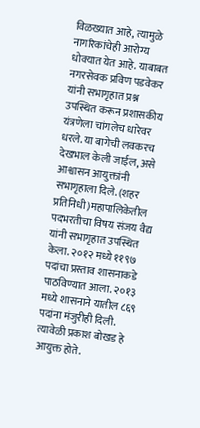विळख्यात आहे, त्यामुळे नागरिकांचेही आरोग्य धोक्यात येत आहे. याबाबत नगरसेवक प्रविण पडवेकर यांनी सभागृहात प्रश्न उपस्थित करून प्रशासकीय यंत्रणेला चांगलेच धारेवर धरले. या बागेची लवकरच देखभाल केली जाईल, असे आश्वासन आयुक्तांनी सभागृहाला दिले. (शहर प्रतिनिधी)महापालिकेतील पदभरतीचा विषय संजय वैद्य यांनी सभागृहात उपस्थित केला. २०१२ मध्ये ११९७ पदांचा प्रस्ताव शासनाकडे पाठविण्यात आला. २०१३ मध्ये शासनाने यातील ८६९ पदांना मंजुरीही दिली. त्यावेळी प्रकाश बोखड हे आयुक्त होते.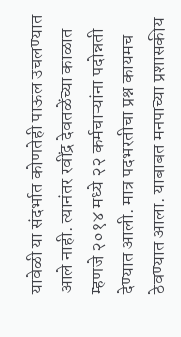यावेळी या संदर्भात कोणतेही पाऊल उचलण्यात आले नाही. त्यानंतर रवींद्र देवतळेंच्या काळात म्हणजे २०१४ मध्ये २२ कर्मचाऱ्यांना पदोन्नती देण्यात आली. मात्र पदभरतीचा प्रश्न कायमच ठेवण्यात आला. याबाबत मनपाच्या प्रशासकीय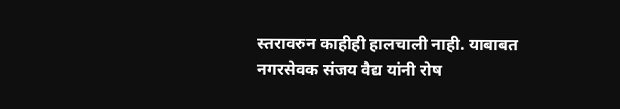स्तरावरुन काहीही हालचाली नाही. याबाबत नगरसेवक संजय वैद्य यांनी रोष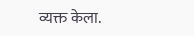व्यक्त केला.